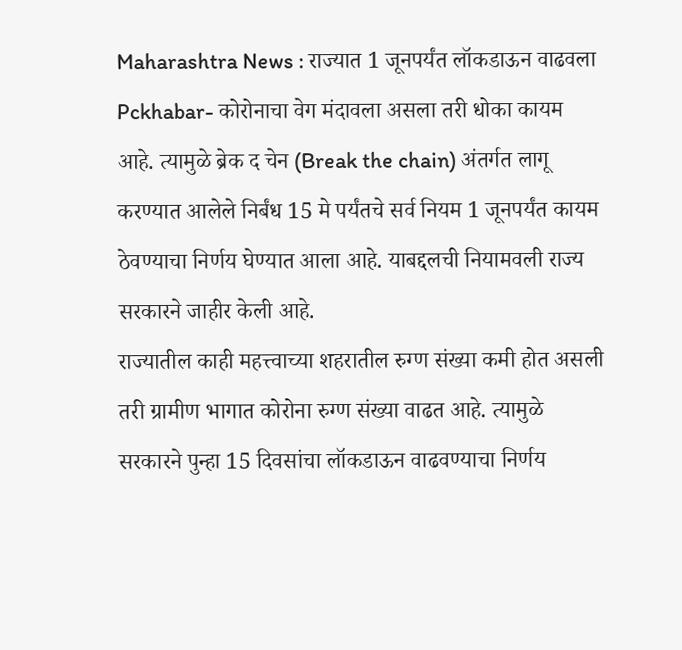Maharashtra News : राज्यात 1 जूनपर्यंत लॉकडाऊन वाढवला
Pckhabar- कोरोनाचा वेग मंदावला असला तरी धोका कायम आहे. त्यामुळे ब्रेक द चेन (Break the chain) अंतर्गत लागू करण्यात आलेले निर्बंध 15 मे पर्यंतचे सर्व नियम 1 जूनपर्यंत कायम ठेवण्याचा निर्णय घेण्यात आला आहे. याबद्दलची नियामवली राज्य सरकारने जाहीर केली आहे.
राज्यातील काही महत्त्वाच्या शहरातील रुग्ण संख्या कमी होत असली तरी ग्रामीण भागात कोरोना रुग्ण संख्या वाढत आहे. त्यामुळे सरकारने पुन्हा 15 दिवसांचा लॉकडाऊन वाढवण्याचा निर्णय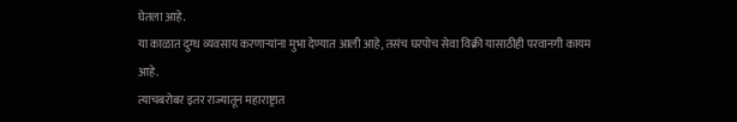घेतला आहे.
या काळात दुग्ध व्यवसाय करणाऱ्यांना मुभा देण्यात आली आहे, तसंच घरपोच सेवा विक्री यासाठीही परवानगी कायम आहे.
त्याचबरोबर इतर राज्यातून महाराष्ट्रात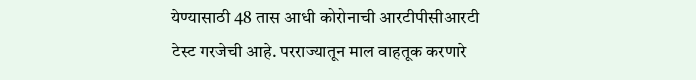येण्यासाठी 48 तास आधी कोरोनाची आरटीपीसीआरटी टेस्ट गरजेची आहे. परराज्यातून माल वाहतूक करणारे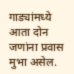गाड्यांमध्ये आता दोन जणांना प्रवास मुभा असेल.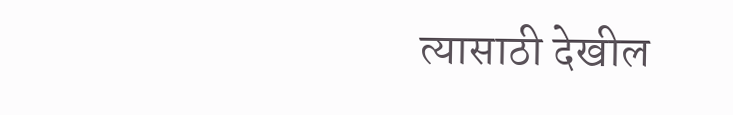त्यासाठी देखील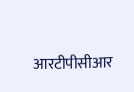आरटीपीसीआर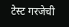टेस्ट गरजेची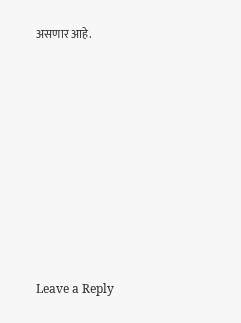असणार आहे.










Leave a Reply